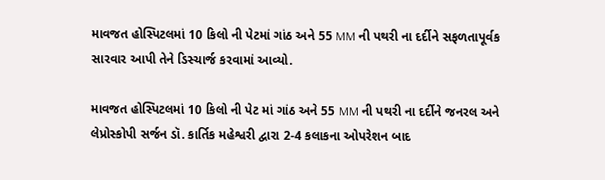માવજત હોસ્પિટલમાં 10 કિલો ની પેટમાં ગાંઠ અને 55 MM ની પથરી ના દર્દીને સફળતાપૂર્વક સારવાર આપી તેને ડિસ્ચાર્જ કરવામાં આવ્યો.

માવજત હોસ્પિટલમાં 10 કિલો ની પેટ માં ગાંઠ અને 55 MM ની પથરી ના દર્દીને જનરલ અને લેપ્રોસ્કોપી સર્જન ડૉ. કાર્તિક મહેશ્વરી દ્વારા 2-4 કલાકના ઓપરેશન બાદ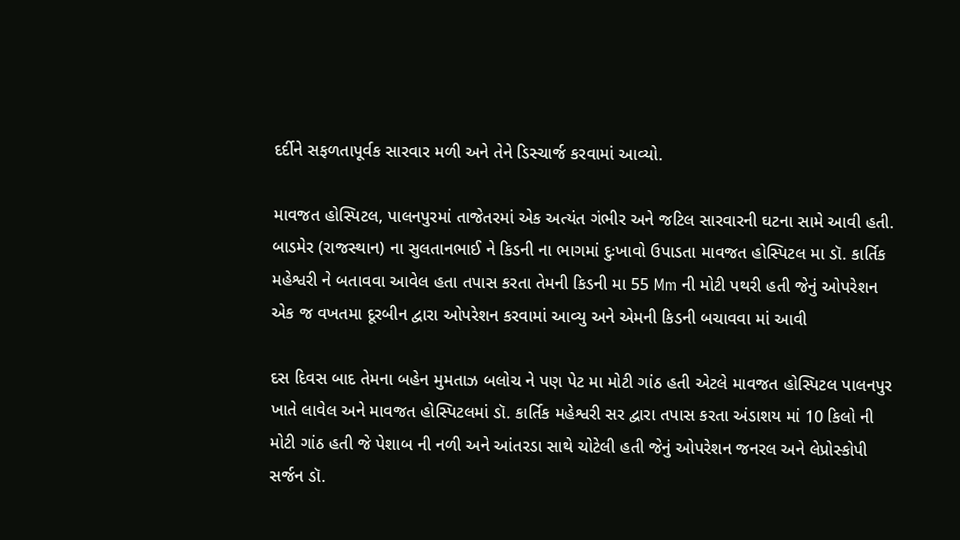દર્દીને સફળતાપૂર્વક સારવાર મળી અને તેને ડિસ્ચાર્જ કરવામાં આવ્યો.

માવજત હોસ્પિટલ, પાલનપુરમાં તાજેતરમાં એક અત્યંત ગંભીર અને જટિલ સારવારની ઘટના સામે આવી હતી. બાડમેર (રાજસ્થાન) ના સુલતાનભાઈ ને કિડની ના ભાગમાં દુઃખાવો ઉપાડતા માવજત હોસ્પિટલ મા ડૉ. કાર્તિક મહેશ્વરી ને બતાવવા આવેલ હતા તપાસ કરતા તેમની કિડની મા 55 Mm ની મોટી પથરી હતી જેનું ઓપરેશન એક જ વખતમા દૂરબીન દ્વારા ઓપરેશન કરવામાં આવ્યુ અને એમની કિડની બચાવવા માં આવી

દસ દિવસ બાદ તેમના બહેન મુમતાઝ બલોચ ને પણ પેટ મા મોટી ગાંઠ હતી એટલે માવજત હોસ્પિટલ પાલનપુર ખાતે લાવેલ અને માવજત હોસ્પિટલમાં ડૉ. કાર્તિક મહેશ્વરી સર દ્વારા તપાસ કરતા અંડાશય માં 10 કિલો ની મોટી ગાંઠ હતી જે પેશાબ ની નળી અને આંતરડા સાથે ચોટેલી હતી જેનું ઓપરેશન જનરલ અને લેપ્રોસ્કોપી સર્જન ડૉ.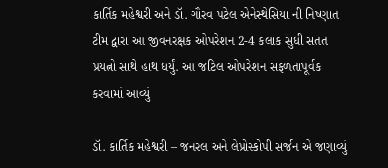કાર્તિક મહેશ્વરી અને ડૉ. ગૌરવ પટેલ એનેસ્થેસિયા ની નિષ્ણાત ટીમ દ્વારા આ જીવનરક્ષક ઓપરેશન 2-4 કલાક સુધી સતત પ્રયત્નો સાથે હાથ ધર્યું. આ જટિલ ઓપરેશન સફળતાપૂર્વક કરવામાં આવ્યું

ડૉ. કાર્તિક મહેશ્વરી – જનરલ અને લેપ્રોસ્કોપી સર્જન એ જણાવ્યું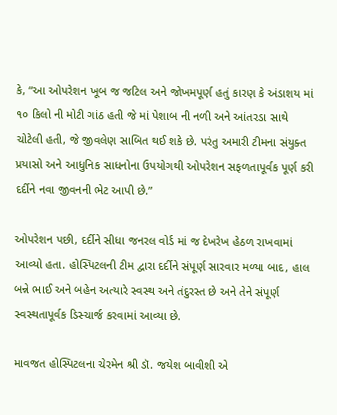કે, “આ ઓપરેશન ખૂબ જ જટિલ અને જોખમપૂર્ણ હતું કારણ કે અંડાશય માં ૧૦ કિલો ની મોટી ગાંઠ હતી જે માં પેશાબ ની નળી અને આંતરડા સાથે ચોટેલી હતી, જે જીવલેણ સાબિત થઈ શકે છે. પરંતુ અમારી ટીમના સંયુક્ત પ્રયાસો અને આધુનિક સાધનોના ઉપયોગથી ઓપરેશન સફળતાપૂર્વક પૂર્ણ કરી દર્દીને નવા જીવનની ભેટ આપી છે.”

ઓપરેશન પછી, દર્દીને સીધા જનરલ વોર્ડ માં જ દેખરેખ હેઠળ રાખવામાં આવ્યો હતા. હોસ્પિટલની ટીમ દ્વારા દર્દીને સંપૂર્ણ સારવાર મળ્યા બાદ, હાલ બન્ને ભાઈ અને બહેન અત્યારે સ્વસ્થ અને તંદુરસ્ત છે અને તેને સંપૂર્ણ સ્વસ્થતાપૂર્વક ડિસ્ચાર્જ કરવામાં આવ્યા છે.

માવજત હોસ્પિટલના ચેરમેન શ્રી ડૉ. જયેશ બાવીશી એ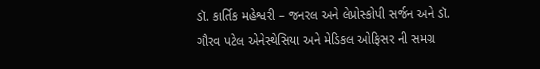ડૉ. કાર્તિક મહેશ્વરી – જનરલ અને લેપ્રોસ્કોપી સર્જન અને ડૉ. ગૌરવ પટેલ એનેસ્થેસિયા અને મેડિકલ ઓફિસર ની સમગ્ર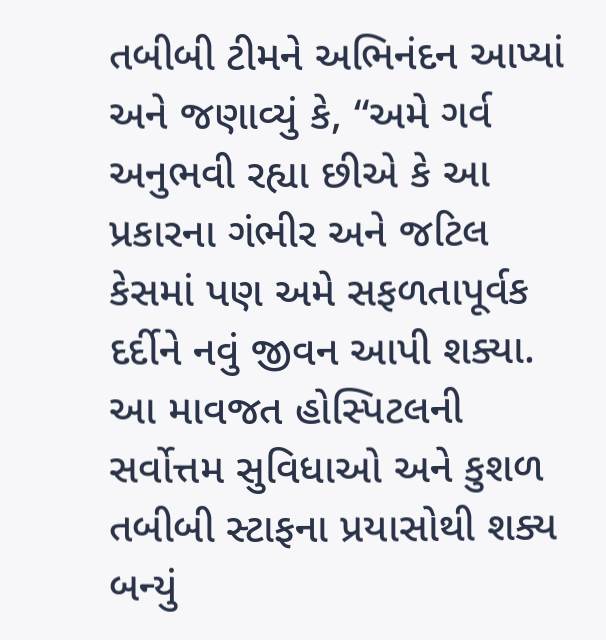તબીબી ટીમને અભિનંદન આપ્યાં અને જણાવ્યું કે, “અમે ગર્વ અનુભવી રહ્યા છીએ કે આ પ્રકારના ગંભીર અને જટિલ કેસમાં પણ અમે સફળતાપૂર્વક દર્દીને નવું જીવન આપી શક્યા. આ માવજત હોસ્પિટલની સર્વોત્તમ સુવિધાઓ અને કુશળ તબીબી સ્ટાફના પ્રયાસોથી શક્ય બન્યું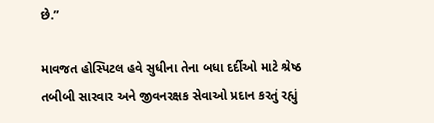છે.”

માવજત હોસ્પિટલ હવે સુધીના તેના બધા દર્દીઓ માટે શ્રેષ્ઠ તબીબી સારવાર અને જીવનરક્ષક સેવાઓ પ્રદાન કરતું રહ્યું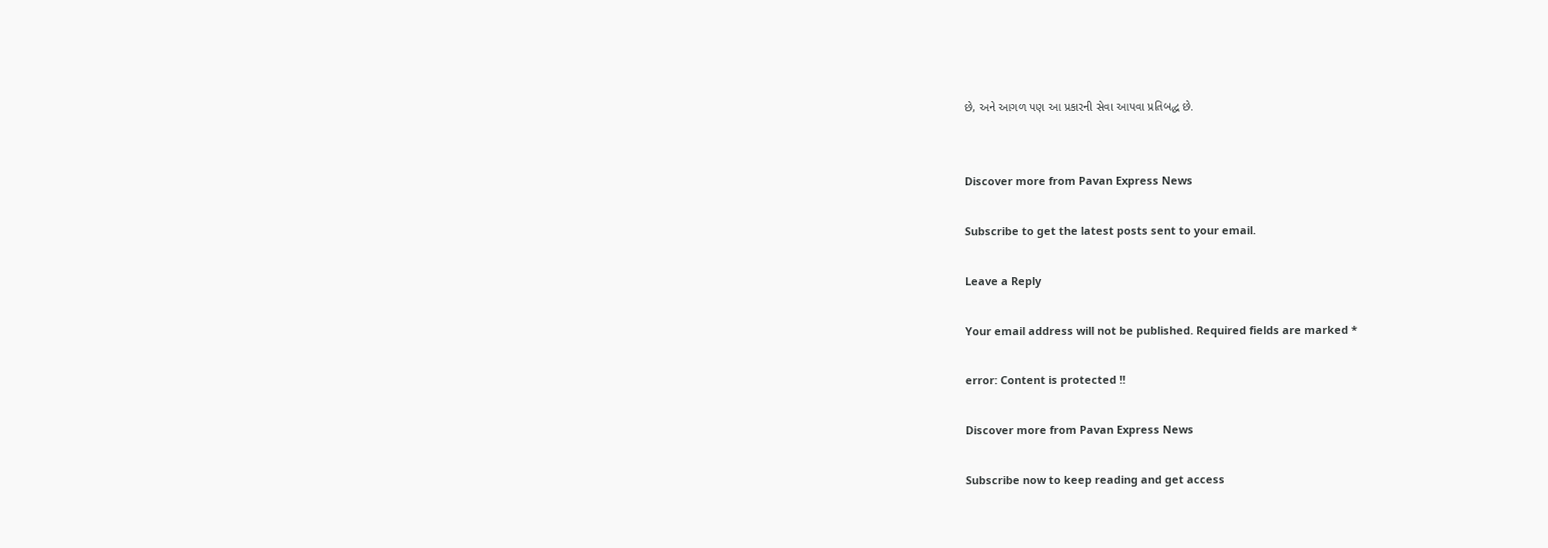છે, અને આગળ પણ આ પ્રકારની સેવા આપવા પ્રતિબદ્ધ છે.


Discover more from Pavan Express News

Subscribe to get the latest posts sent to your email.

Leave a Reply

Your email address will not be published. Required fields are marked *

error: Content is protected !!

Discover more from Pavan Express News

Subscribe now to keep reading and get access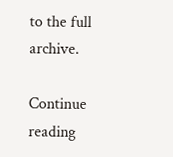to the full archive.

Continue reading